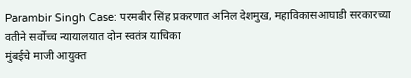Parambir Singh Case: परमबीर सिंह प्रकरणात अनिल देशमुख, महाविकासआघाडी सरकारच्या वतीने सर्वोच्च न्यायालयात दोन स्वतंत्र याचिका
मुंबईचे माजी आयुक्त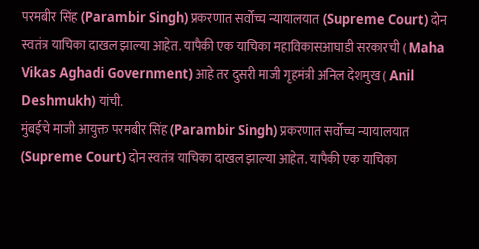परमबीर सिंह (Parambir Singh) प्रकरणात सर्वोच्च न्यायालयात (Supreme Court) दोन स्वतंत्र याचिका दाखल झाल्या आहेत. यापैकी एक याचिका महाविकासआघाडी सरकारची ( Maha Vikas Aghadi Government) आहे तर दुसरी माजी गृहमंत्री अनिल देशमुख ( Anil Deshmukh) यांची.
मुंबईचे माजी आयुक्त परमबीर सिंह (Parambir Singh) प्रकरणात सर्वोच्च न्यायालयात (Supreme Court) दोन स्वतंत्र याचिका दाखल झाल्या आहेत. यापैकी एक याचिका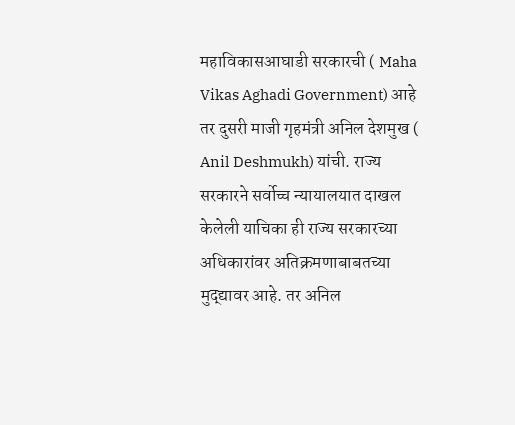महाविकासआघाडी सरकारची ( Maha Vikas Aghadi Government) आहे तर दुसरी माजी गृहमंत्री अनिल देशमुख ( Anil Deshmukh) यांची. राज्य सरकारने सर्वोच्च न्यायालयात दाखल केलेली याचिका ही राज्य सरकारच्या अधिकारांवर अतिक्रमणाबाबतच्या मुद्द्यावर आहे. तर अनिल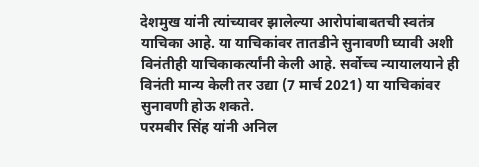देशमुख यांनी त्यांच्यावर झालेल्या आरोपांबाबतची स्वतंत्र याचिका आहे. या याचिकांवर तातडीने सुनावणी घ्यावी अशी विनंतीही याचिकाकर्त्यांनी केली आहे. सर्वोच्च न्यायालयाने ही विनंती मान्य केली तर उद्या (7 मार्च 2021) या याचिकांवर सुनावणी होऊ शकते.
परमबीर सिंह यांनी अनिल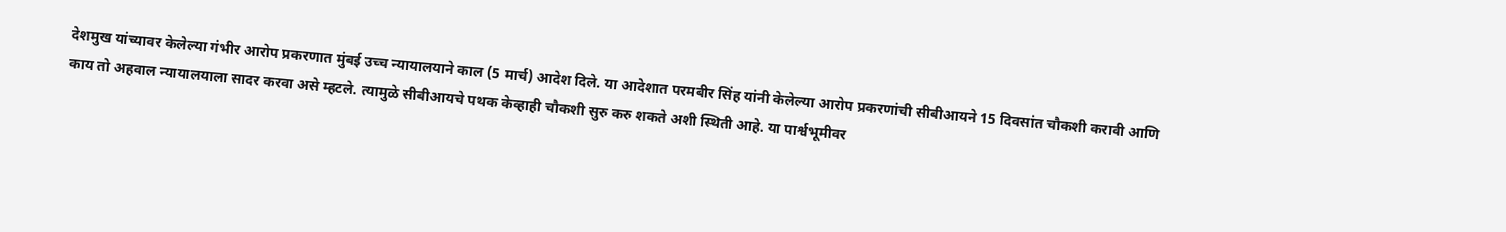देशमुख यांच्यावर केलेल्या गंभीर आरोप प्रकरणात मुंबई उच्च न्यायालयाने काल (5 मार्च) आदेश दिले. या आदेशात परमबीर सिंह यांनी केलेल्या आरोप प्रकरणांची सीबीआयने 15 दिवसांत चौकशी करावी आणि काय तो अहवाल न्यायालयाला सादर करवा असे म्हटले. त्यामुळे सीबीआयचे पथक केव्हाही चौकशी सुरु करु शकते अशी स्थिती आहे. या पार्श्वभूमीवर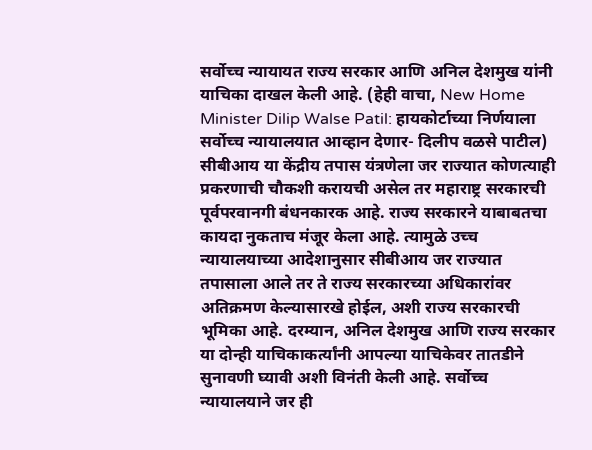सर्वोच्च न्यायायत राज्य सरकार आणि अनिल देशमुख यांनी याचिका दाखल केली आहे. (हेही वाचा, New Home Minister Dilip Walse Patil: हायकोर्टाच्या निर्णयाला सर्वोच्च न्यायालयात आव्हान देणार- दिलीप वळसे पाटील)
सीबीआय या केंद्रीय तपास यंत्रणेला जर राज्यात कोणत्याही प्रकरणाची चौकशी करायची असेल तर महाराष्ट्र सरकारची पूर्वपरवानगी बंधनकारक आहे. राज्य सरकारने याबाबतचा कायदा नुकताच मंजूर केला आहे. त्यामुळे उच्च न्यायालयाच्या आदेशानुसार सीबीआय जर राज्यात तपासाला आले तर ते राज्य सरकारच्या अधिकारांवर अतिक्रमण केल्यासारखे होईल, अशी राज्य सरकारची भूमिका आहे. दरम्यान, अनिल देशमुख आणि राज्य सरकार या दोन्ही याचिकाकर्त्यांनी आपल्या याचिकेवर तातडीने सुनावणी घ्यावी अशी विनंती केली आहे. सर्वोच्च न्यायालयाने जर ही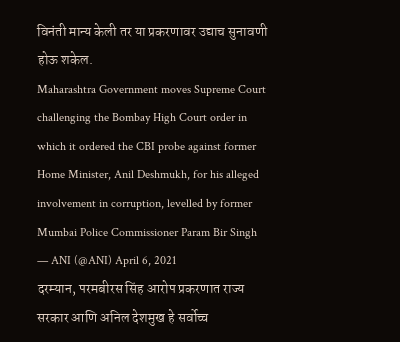विनंती मान्य केली तर या प्रकरणावर उद्याच सुनावणी होऊ शकेल.
Maharashtra Government moves Supreme Court challenging the Bombay High Court order in which it ordered the CBI probe against former Home Minister, Anil Deshmukh, for his alleged involvement in corruption, levelled by former Mumbai Police Commissioner Param Bir Singh
— ANI (@ANI) April 6, 2021
दरम्यान, परमबीरस सिंह आरोप प्रकरणात राज्य सरकार आणि अनिल देशमुख हे सर्वोच्च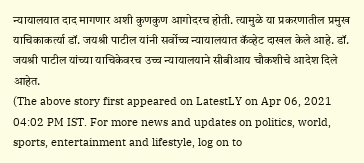न्यायालयात दाद मागणार अशी कुणकुण आगोदरच होती. त्यामुळे या प्रकरणातील प्रमुख याचिकाकर्त्या डॉ. जयश्री पाटील यांनी सर्वोच्च न्यायालयात कॅव्हेट दाखल केले आहे. डॉ. जयश्री पाटील यांच्या याचिकेवरच उच्च न्यायालयाने सीबीआय चौकशीचे आदेश दिले आहेत.
(The above story first appeared on LatestLY on Apr 06, 2021 04:02 PM IST. For more news and updates on politics, world, sports, entertainment and lifestyle, log on to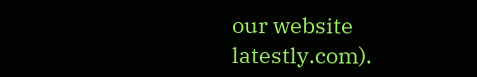our website latestly.com).